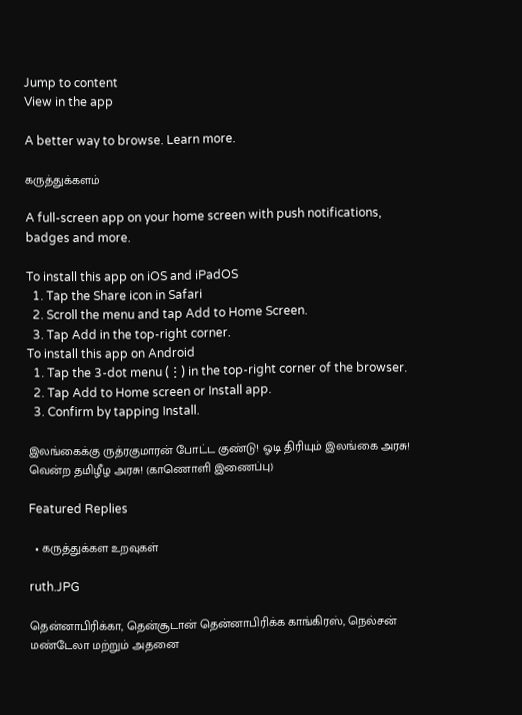Jump to content
View in the app

A better way to browse. Learn more.

கருத்துக்களம்

A full-screen app on your home screen with push notifications, badges and more.

To install this app on iOS and iPadOS
  1. Tap the Share icon in Safari
  2. Scroll the menu and tap Add to Home Screen.
  3. Tap Add in the top-right corner.
To install this app on Android
  1. Tap the 3-dot menu (⋮) in the top-right corner of the browser.
  2. Tap Add to Home screen or Install app.
  3. Confirm by tapping Install.

இலங்கைக்கு ருத்ரகுமாரன் போட்ட குண்டு! ஓடி திரியும் இலங்கை அரசு! வென்ற தமிழீழ அரசு! (காணொளி இணைப்பு)

Featured Replies

  • கருத்துக்கள உறவுகள்

ruth.JPG

தென்னாபிரிக்கா, தென்சூடான் தென்னாபிரிக்க காங்கிரஸ், நெல்சன் மண்டேலா மற்றும் அதனை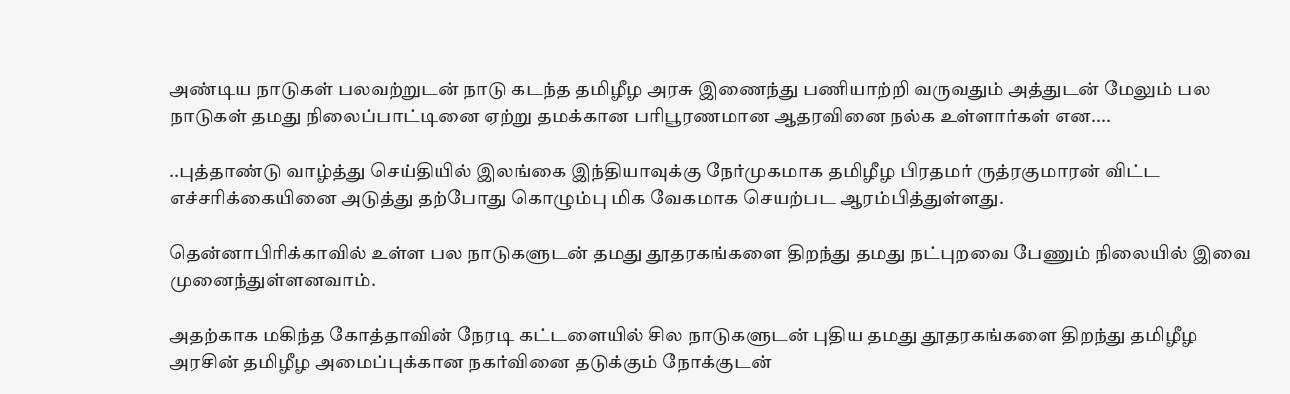அண்டிய நாடுகள் பலவற்றுடன் நாடு கடந்த தமிழீழ அரசு இணைந்து பணியாற்றி வருவதும் அத்துடன் மேலும் பல நாடுகள் தமது நிலைப்பாட்டினை ஏற்று தமக்கான பரிபூரணமான ஆதரவினை நல்க உள்ளார்கள் என....

..புத்தாண்டு வாழ்த்து செய்தியில் இலங்கை இந்தியாவுக்கு நேர்முகமாக தமிழீழ பிரதமர் ருத்ரகுமாரன் விட்ட எச்சரிக்கையினை அடுத்து தற்போது கொழும்பு மிக வேகமாக செயற்பட ஆரம்பித்துள்ளது.

தென்னாபிரிக்காவில் உள்ள பல நாடுகளுடன் தமது தூதரகங்களை திறந்து தமது நட்புறவை பேணும் நிலையில் இவை முனைந்துள்ளனவாம்.

அதற்காக மகிந்த கோத்தாவின் நேரடி கட்டளையில் சில நாடுகளுடன் புதிய தமது தூதரகங்களை திறந்து தமிழீழ அரசின் தமிழீழ அமைப்புக்கான நகர்வினை தடுக்கும் நோக்குடன்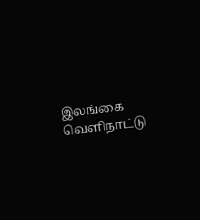இலங்கை வெளிநாட்டு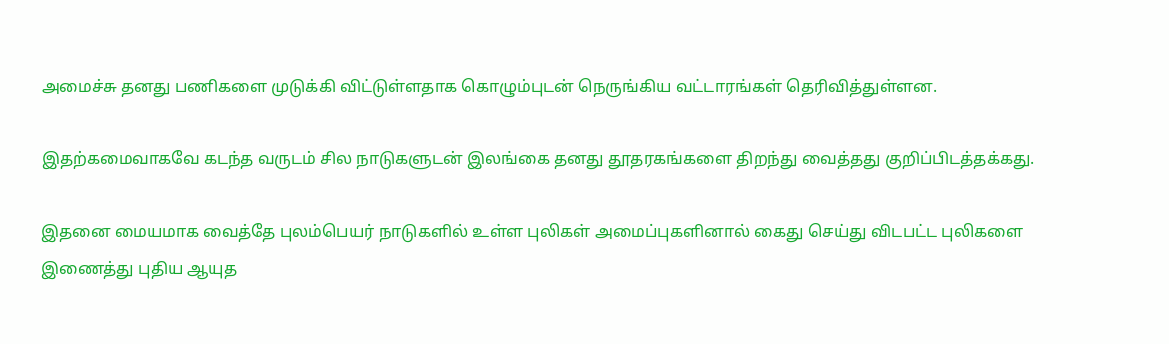அமைச்சு தனது பணிகளை முடுக்கி விட்டுள்ளதாக கொழும்புடன் நெருங்கிய வட்டாரங்கள் தெரிவித்துள்ளன.

இதற்கமைவாகவே கடந்த வருடம் சில நாடுகளுடன் இலங்கை தனது தூதரகங்களை திறந்து வைத்தது குறிப்பிடத்தக்கது.

இதனை மையமாக வைத்தே புலம்பெயர் நாடுகளில் உள்ள புலிகள் அமைப்புகளினால் கைது செய்து விடபட்ட புலிகளை இணைத்து புதிய ஆயுத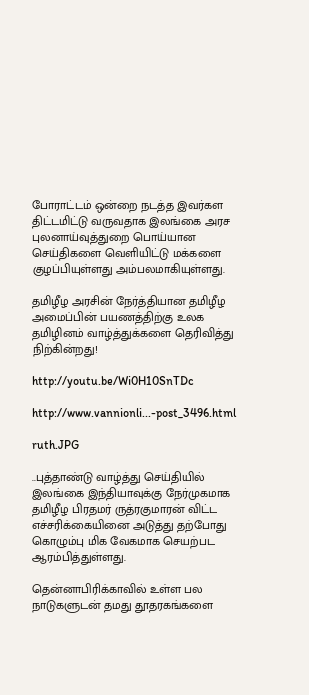போராட்டம் ஒன்றை நடத்த இவர்கள திட்டமிட்டு வருவதாக இலங்கை அரச புலனாய்வுத்துறை பொய்யான செய்திகளை வெளியிட்டு மக்களை குழப்பியுள்ளது அம்பலமாகியுள்ளது.

தமிழீழ அரசின் நேர்த்தியான தமிழீழ அமைப்பின் பயணத்திற்கு உலக தமிழினம் வாழ்த்துக்களை தெரிவித்து நிற்கின்றது!

http://youtu.be/Wi0H10SnTDc

http://www.vannionli...-post_3496.html

ruth.JPG

..புத்தாண்டு வாழ்த்து செய்தியில் இலங்கை இந்தியாவுக்கு நேர்முகமாக தமிழீழ பிரதமர் ருத்ரகுமாரன் விட்ட எச்சரிக்கையினை அடுத்து தற்போது கொழும்பு மிக வேகமாக செயற்பட ஆரம்பித்துள்ளது.

தென்னாபிரிக்காவில் உள்ள பல நாடுகளுடன் தமது தூதரகங்களை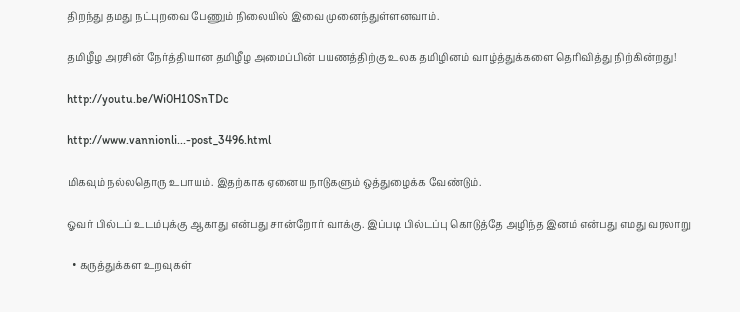திறந்து தமது நட்புறவை பேணும் நிலையில் இவை முனைந்துள்ளனவாம்.

தமிழீழ அரசின் நேர்த்தியான தமிழீழ அமைப்பின் பயணத்திற்கு உலக தமிழினம் வாழ்த்துக்களை தெரிவித்து நிற்கின்றது!

http://youtu.be/Wi0H10SnTDc

http://www.vannionli...-post_3496.html

மிகவும் நல்லதொரு உபாயம். இதற்காக ஏனைய நாடுகளும் ஒத்துழைக்க வேண்டும்.

ஓவர் பில்டப் உடம்புக்கு ஆகாது என்பது சான்றோர் வாக்கு. இப்படி பில்டப்பு கொடுத்தே அழிந்த இனம் என்பது எமது வரலாறு

  • கருத்துக்கள உறவுகள்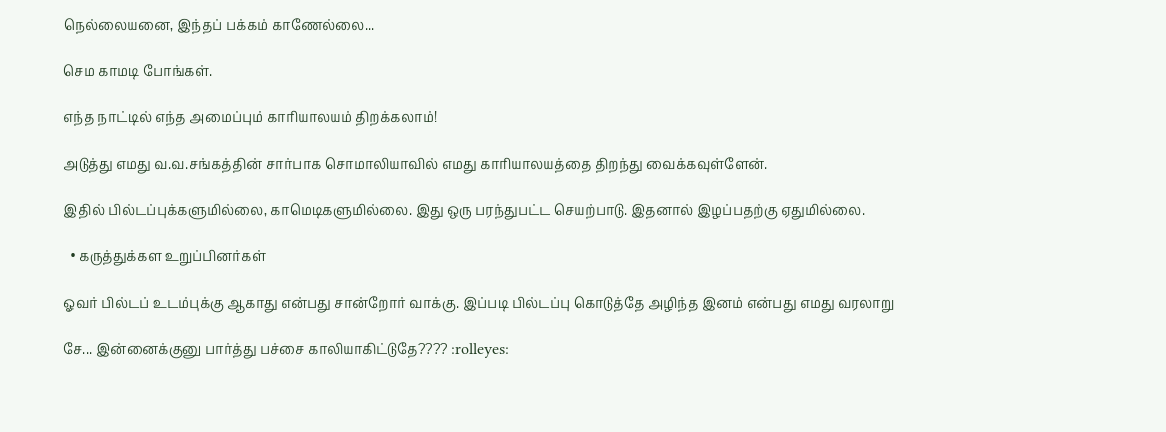நெல்லையனை, இந்தப் பக்கம் காணேல்லை...

செம காமடி போங்கள்.

எந்த நாட்டில் எந்த அமைப்பும் காரியாலயம் திறக்கலாம்!

அடுத்து எமது வ.வ.சங்கத்தின் சார்பாக சொமாலியாவில் எமது காரியாலயத்தை திறந்து வைக்கவுள்ளேன்.

இதில் பில்டப்புக்களுமில்லை, காமெடிகளுமில்லை. இது ஒரு பரந்துபட்ட செயற்பாடு. இதனால் இழப்பதற்கு ஏதுமில்லை.

  • கருத்துக்கள உறுப்பினர்கள்

ஓவர் பில்டப் உடம்புக்கு ஆகாது என்பது சான்றோர் வாக்கு. இப்படி பில்டப்பு கொடுத்தே அழிந்த இனம் என்பது எமது வரலாறு

சே... இன்னைக்குனு பார்த்து பச்சை காலியாகிட்டுதே???? :rolleyes: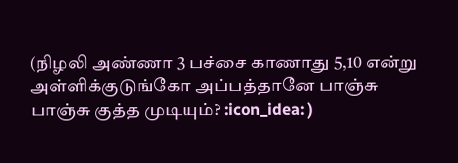(நிழலி அண்ணா 3 பச்சை காணாது 5,10 என்று அள்ளிக்குடுங்கோ அப்பத்தானே பாஞ்சு பாஞ்சு குத்த முடியும்? :icon_idea: )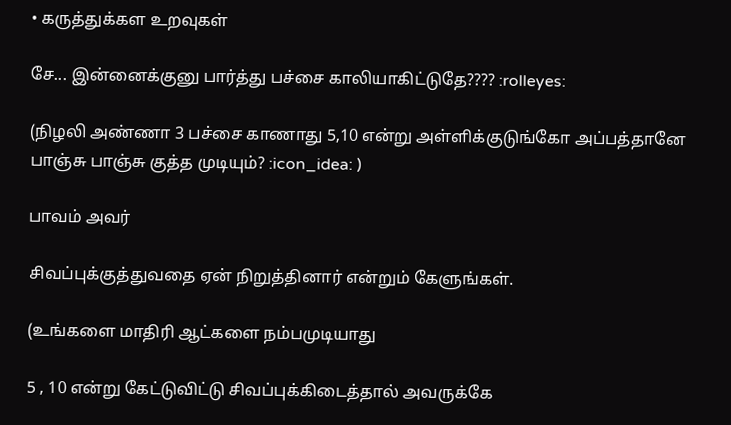• கருத்துக்கள உறவுகள்

சே... இன்னைக்குனு பார்த்து பச்சை காலியாகிட்டுதே???? :rolleyes:

(நிழலி அண்ணா 3 பச்சை காணாது 5,10 என்று அள்ளிக்குடுங்கோ அப்பத்தானே பாஞ்சு பாஞ்சு குத்த முடியும்? :icon_idea: )

பாவம் அவர்

சிவப்புக்குத்துவதை ஏன் நிறுத்தினார் என்றும் கேளுங்கள்.

(உங்களை மாதிரி ஆட்களை நம்பமுடியாது

5 , 10 என்று கேட்டுவிட்டு சிவப்புக்கிடைத்தால் அவருக்கே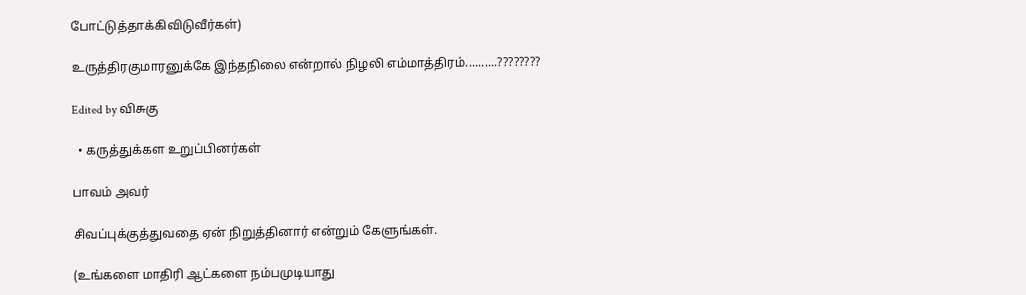போட்டுத்தாக்கிவிடுவீர்கள்)

உருத்திரகுமாரனுக்கே இந்தநிலை என்றால் நிழலி எம்மாத்திரம்..........????????

Edited by விசுகு

  • கருத்துக்கள உறுப்பினர்கள்

பாவம் அவர்

சிவப்புக்குத்துவதை ஏன் நிறுத்தினார் என்றும் கேளுங்கள்.

(உங்களை மாதிரி ஆட்களை நம்பமுடியாது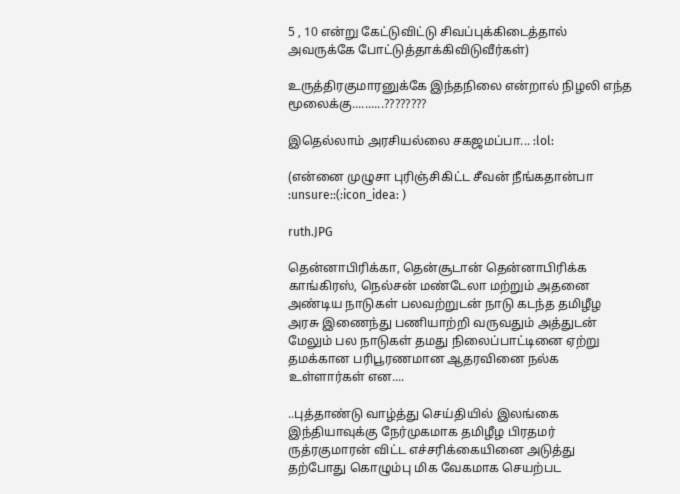5 , 10 என்று கேட்டுவிட்டு சிவப்புக்கிடைத்தால் அவருக்கே போட்டுத்தாக்கிவிடுவீர்கள்)

உருத்திரகுமாரனுக்கே இந்தநிலை என்றால் நிழலி எந்த மூலைக்கு..........????????

இதெல்லாம் அரசியல்லை சகஜமப்பா... :lol:

(என்னை முழுசா புரிஞ்சிகிட்ட சீவன் நீங்கதான்பா :unsure::(:icon_idea: )

ruth.JPG

தென்னாபிரிக்கா, தென்சூடான் தென்னாபிரிக்க காங்கிரஸ், நெல்சன் மண்டேலா மற்றும் அதனை அண்டிய நாடுகள் பலவற்றுடன் நாடு கடந்த தமிழீழ அரசு இணைந்து பணியாற்றி வருவதும் அத்துடன் மேலும் பல நாடுகள் தமது நிலைப்பாட்டினை ஏற்று தமக்கான பரிபூரணமான ஆதரவினை நல்க உள்ளார்கள் என....

..புத்தாண்டு வாழ்த்து செய்தியில் இலங்கை இந்தியாவுக்கு நேர்முகமாக தமிழீழ பிரதமர் ருத்ரகுமாரன் விட்ட எச்சரிக்கையினை அடுத்து தற்போது கொழும்பு மிக வேகமாக செயற்பட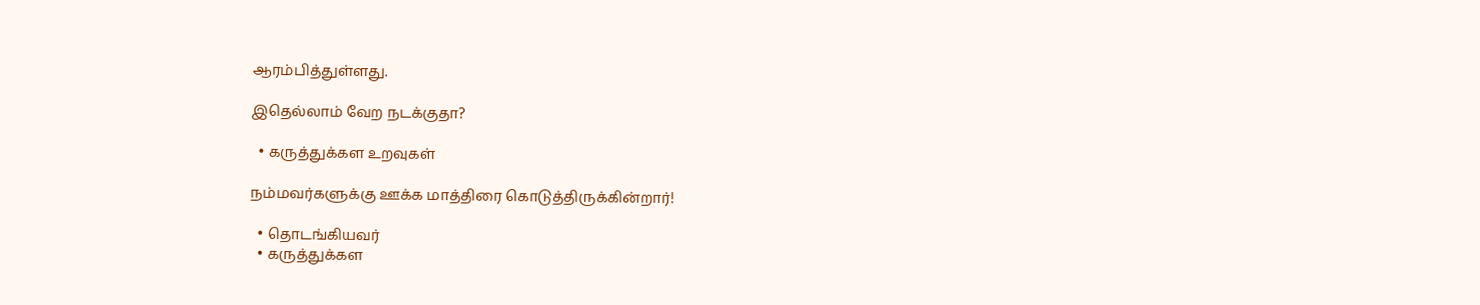ஆரம்பித்துள்ளது.

இதெல்லாம் வேற நடக்குதா?

  • கருத்துக்கள உறவுகள்

நம்மவர்களுக்கு ஊக்க மாத்திரை கொடுத்திருக்கின்றார்!

  • தொடங்கியவர்
  • கருத்துக்கள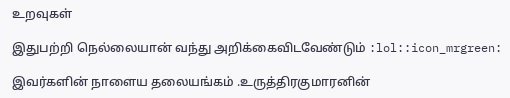உறவுகள்

இதுபற்றி நெல்லையான் வந்து அறிக்கைவிடவேண்டும் :lol::icon_mrgreen:

இவர்களின் நாளைய தலையங்கம் .உருத்திரகுமாரனின்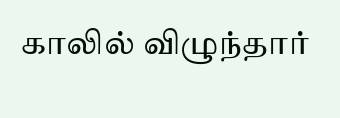காலில் விழுந்தார்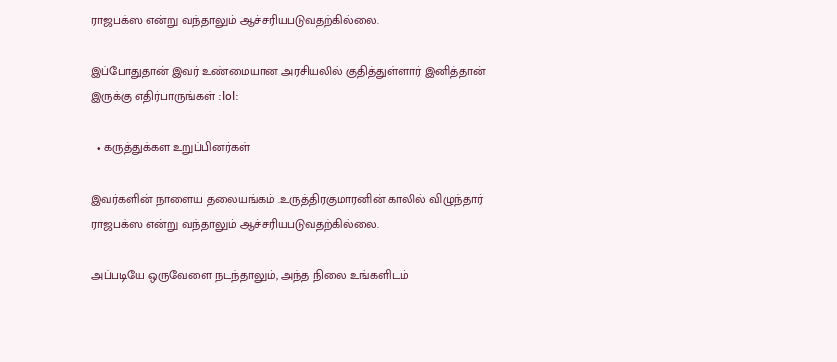ராஜபக்ஸ என்று வந்தாலும் ஆச்சரியபடுவதற்கில்லை.

இப்போதுதான் இவர் உண்மையான அரசியலில் குதித்துள்ளார் இனித்தான் இருக்கு எதிர்பாருங்கள் :lol:

  • கருத்துக்கள உறுப்பினர்கள்

இவர்களின் நாளைய தலையங்கம் .உருத்திரகுமாரனின் காலில் விழுந்தார் ராஜபக்ஸ என்று வந்தாலும் ஆச்சரியபடுவதற்கில்லை.

அப்படியே ஒருவேளை நடந்தாலும், அந்த நிலை உங்களிடம்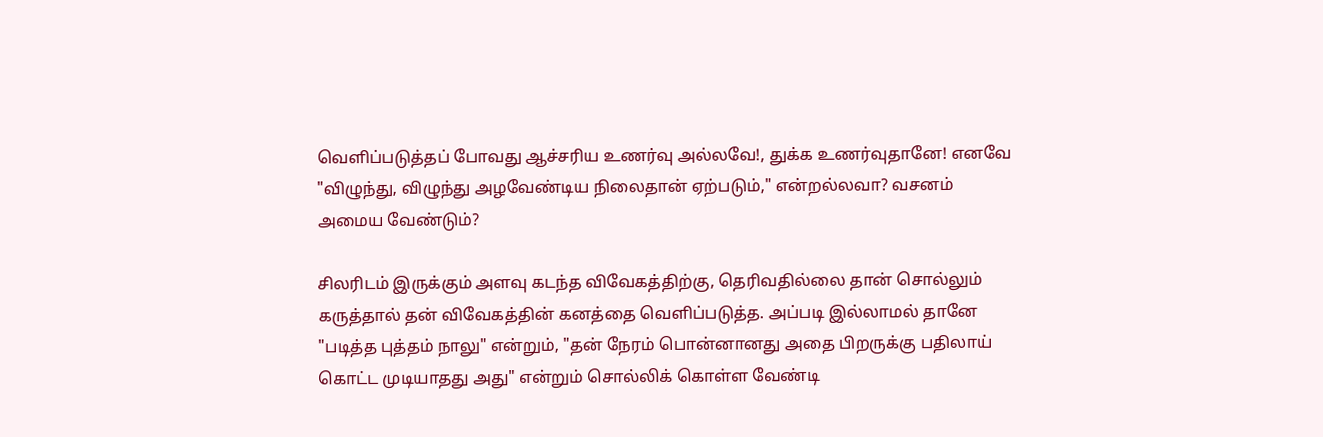வெளிப்படுத்தப் போவது ஆச்சரிய உணர்வு அல்லவே!, துக்க உணர்வுதானே! எனவே "விழுந்து, விழுந்து அழவேண்டிய நிலைதான் ஏற்படும்," என்றல்லவா? வசனம் அமைய வேண்டும்?

சிலரிடம் இருக்கும் அளவு கடந்த விவேகத்திற்கு, தெரிவதில்லை தான் சொல்லும் கருத்தால் தன் விவேகத்தின் கனத்தை வெளிப்படுத்த. அப்படி இல்லாமல் தானே "படித்த புத்தம் நாலு" என்றும், "தன் நேரம் பொன்னானது அதை பிறருக்கு பதிலாய் கொட்ட முடியாதது அது" என்றும் சொல்லிக் கொள்ள வேண்டி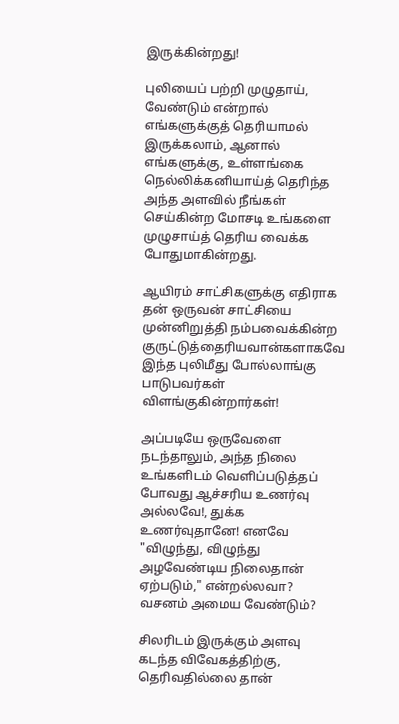இருக்கின்றது!

புலியைப் பற்றி முழுதாய், வேண்டும் என்றால் எங்களுக்குத் தெரியாமல் இருக்கலாம், ஆனால் எங்களுக்கு, உள்ளங்கை நெல்லிக்கனியாய்த் தெரிந்த அந்த அளவில் நீங்கள் செய்கின்ற மோசடி உங்களை முழுசாய்த் தெரிய வைக்க போதுமாகின்றது.

ஆயிரம் சாட்சிகளுக்கு எதிராக தன் ஒருவன் சாட்சியை முன்னிறுத்தி நம்பவைக்கின்ற குருட்டுத்தைரியவான்களாகவே இந்த புலிமீது போல்லாங்கு பாடுபவர்கள் விளங்குகின்றார்கள்!

அப்படியே ஒருவேளை நடந்தாலும், அந்த நிலை உங்களிடம் வெளிப்படுத்தப் போவது ஆச்சரிய உணர்வு அல்லவே!, துக்க உணர்வுதானே! எனவே "விழுந்து, விழுந்து அழவேண்டிய நிலைதான் ஏற்படும்," என்றல்லவா? வசனம் அமைய வேண்டும்?

சிலரிடம் இருக்கும் அளவு கடந்த விவேகத்திற்கு, தெரிவதில்லை தான்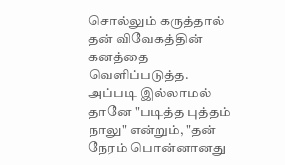சொல்லும் கருத்தால் தன் விவேகத்தின் கனத்தை வெளிப்படுத்த. அப்படி இல்லாமல் தானே "படித்த புத்தம் நாலு" என்றும், "தன் நேரம் பொன்னானது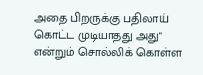அதை பிறருக்கு பதிலாய் கொட்ட முடியாதது அது" என்றும் சொல்லிக் கொள்ள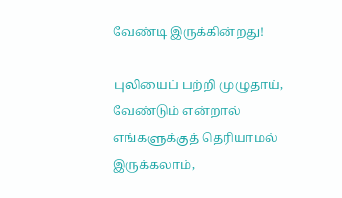வேண்டி இருக்கின்றது!

புலியைப் பற்றி முழுதாய், வேண்டும் என்றால் எங்களுக்குத் தெரியாமல் இருக்கலாம்,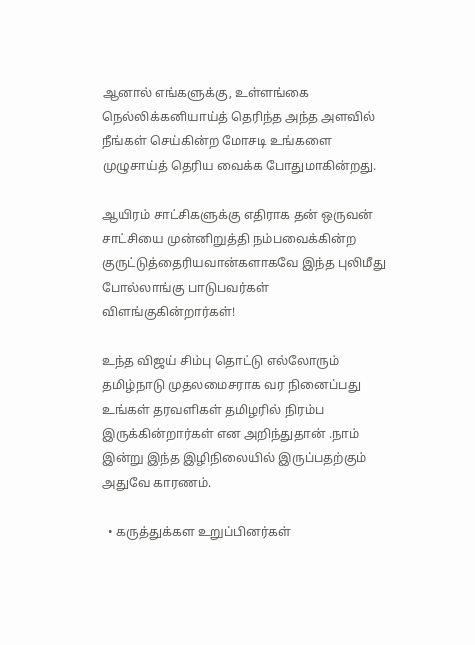ஆனால் எங்களுக்கு, உள்ளங்கை நெல்லிக்கனியாய்த் தெரிந்த அந்த அளவில் நீங்கள் செய்கின்ற மோசடி உங்களை முழுசாய்த் தெரிய வைக்க போதுமாகின்றது.

ஆயிரம் சாட்சிகளுக்கு எதிராக தன் ஒருவன் சாட்சியை முன்னிறுத்தி நம்பவைக்கின்ற குருட்டுத்தைரியவான்களாகவே இந்த புலிமீது போல்லாங்கு பாடுபவர்கள் விளங்குகின்றார்கள்!

உந்த விஜய் சிம்பு தொட்டு எல்லோரும் தமிழ்நாடு முதலமைசராக வர நினைப்பது உங்கள் தரவளிகள் தமிழரில் நிரம்ப இருக்கின்றார்கள் என அறிந்துதான் .நாம் இன்று இந்த இழிநிலையில் இருப்பதற்கும் அதுவே காரணம்.

  • கருத்துக்கள உறுப்பினர்கள்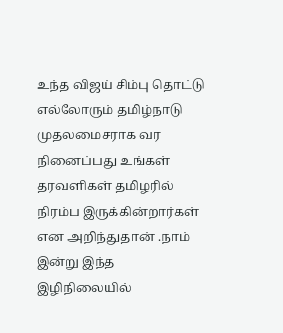உந்த விஜய் சிம்பு தொட்டு எல்லோரும் தமிழ்நாடு முதலமைசராக வர நினைப்பது உங்கள் தரவளிகள் தமிழரில் நிரம்ப இருக்கின்றார்கள் என அறிந்துதான் .நாம் இன்று இந்த இழிநிலையில்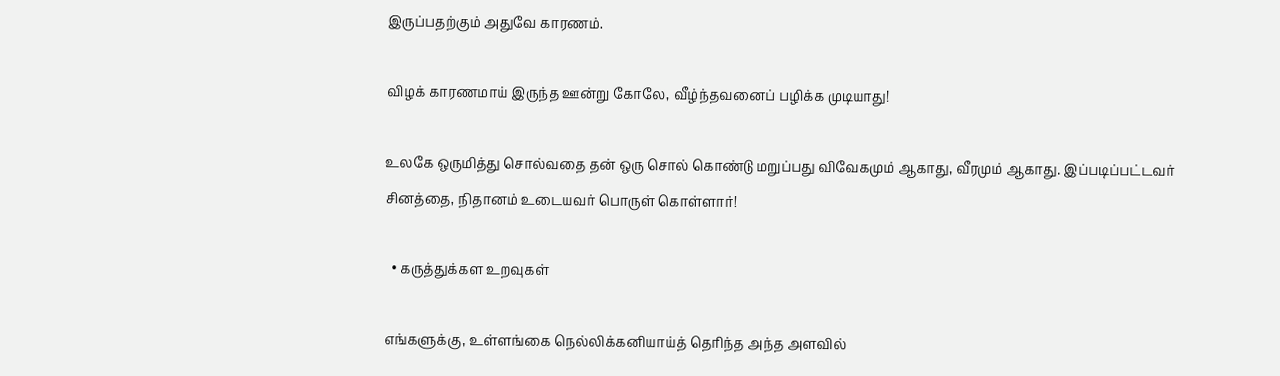இருப்பதற்கும் அதுவே காரணம்.

விழக் காரணமாய் இருந்த ஊன்று கோலே, வீழ்ந்தவனைப் பழிக்க முடியாது!

உலகே ஒருமித்து சொல்வதை தன் ஒரு சொல் கொண்டு மறுப்பது விவேகமும் ஆகாது, வீரமும் ஆகாது. இப்படிப்பட்டவர் சினத்தை, நிதானம் உடையவர் பொருள் கொள்ளார்!

  • கருத்துக்கள உறவுகள்

எங்களுக்கு, உள்ளங்கை நெல்லிக்கனியாய்த் தெரிந்த அந்த அளவில்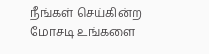நீங்கள் செய்கின்ற மோசடி உங்களை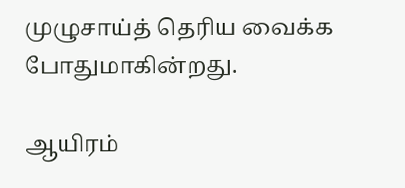முழுசாய்த் தெரிய வைக்க போதுமாகின்றது.

ஆயிரம்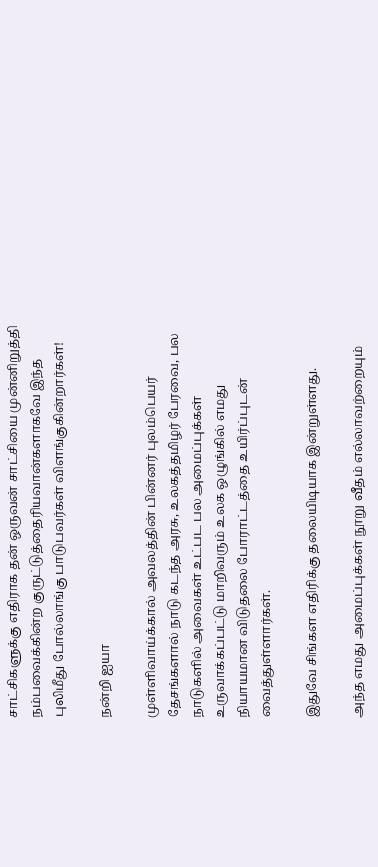சாட்சிகளுக்கு எதிராக தன் ஒருவன் சாட்சியை முன்னிறுத்தி நம்பவைக்கின்ற குருட்டுத்தைரியவான்களாகவே இந்த புலிமீது போல்லாங்கு பாடுபவர்கள் விளங்குகின்றார்கள்!

நன்றி ஐயா

முள்ளிவாய்க்கால் அவலத்தின் பின்னர் புலம்பெயர் தேசங்களால் நாடு கடந்த அரசு, உலகத்தமிழர் பேரவை, பல நாடுகளில் அவைகள் உட்பட பல அமைப்புக்கள் உருவாக்கப்பட்டு மாறிவரும் உலக ஒழுங்கில் எமது நியாயமான விடுதலை போராட்டத்தை உயிர்ப்புடன் வைத்துள்ளார்கள்.

இதுவே சிங்கள எதிரிக்கு தலையிடியாக இன்றுள்ளது.

அந்த எமது அமைப்புக்கள் நூறு வீதம் எல்லாவற்றையும்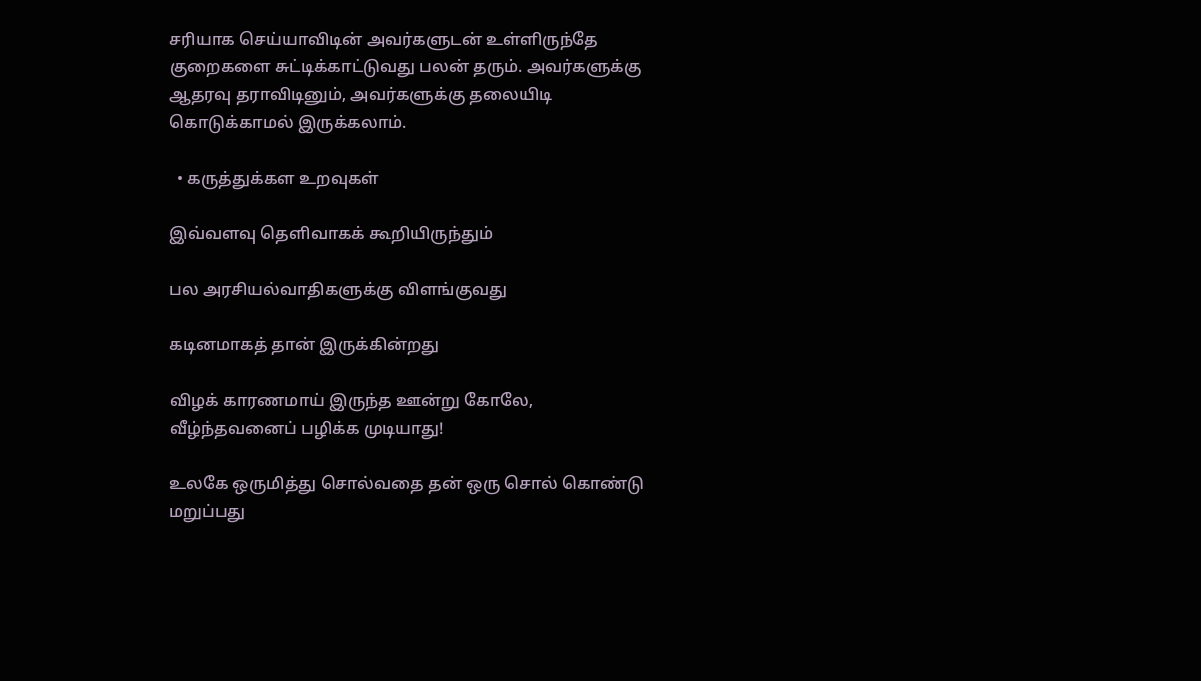சரியாக செய்யாவிடின் அவர்களுடன் உள்ளிருந்தே குறைகளை சுட்டிக்காட்டுவது பலன் தரும். அவர்களுக்கு ஆதரவு தராவிடினும், அவர்களுக்கு தலையிடி கொடுக்காமல் இருக்கலாம்.

  • கருத்துக்கள உறவுகள்

இவ்வளவு தெளிவாகக் கூறியிருந்தும்

பல அரசியல்வாதிகளுக்கு விளங்குவது

கடினமாகத் தான் இருக்கின்றது

விழக் காரணமாய் இருந்த ஊன்று கோலே, வீழ்ந்தவனைப் பழிக்க முடியாது!

உலகே ஒருமித்து சொல்வதை தன் ஒரு சொல் கொண்டு மறுப்பது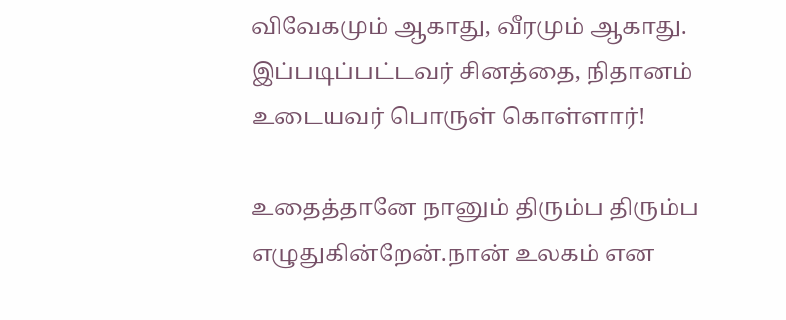விவேகமும் ஆகாது, வீரமும் ஆகாது. இப்படிப்பட்டவர் சினத்தை, நிதானம் உடையவர் பொருள் கொள்ளார்!

உதைத்தானே நானும் திரும்ப திரும்ப எழுதுகின்றேன்.நான் உலகம் என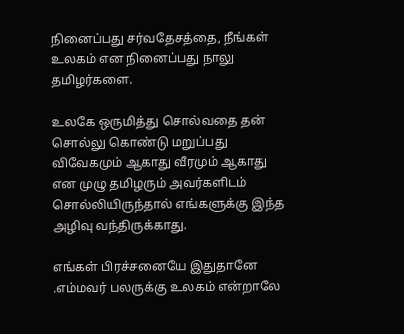நினைப்பது சர்வதேசத்தை, நீங்கள் உலகம் என நினைப்பது நாலு தமிழர்களை.

உலகே ஒருமித்து சொல்வதை தன் சொல்லு கொண்டு மறுப்பது விவேகமும் ஆகாது வீரமும் ஆகாது என முழு தமிழரும் அவர்களிடம் சொல்லியிருந்தால் எங்களுக்கு இந்த அழிவு வந்திருக்காது.

எங்கள் பிரச்சனையே இதுதானே .எம்மவர் பலருக்கு உலகம் என்றாலே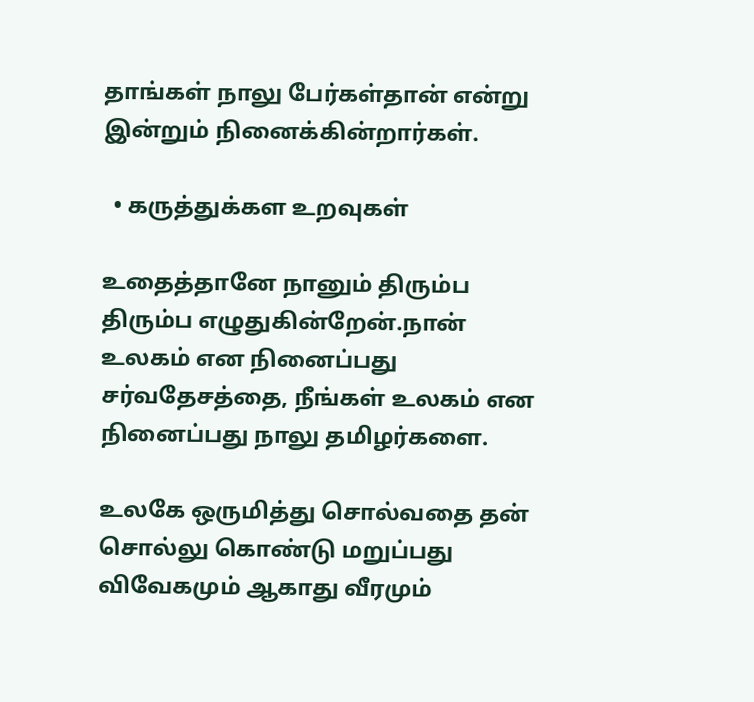தாங்கள் நாலு பேர்கள்தான் என்று இன்றும் நினைக்கின்றார்கள்.

  • கருத்துக்கள உறவுகள்

உதைத்தானே நானும் திரும்ப திரும்ப எழுதுகின்றேன்.நான் உலகம் என நினைப்பது  சர்வதேசத்தை, நீங்கள் உலகம் என நினைப்பது நாலு தமிழர்களை.

உலகே ஒருமித்து சொல்வதை தன் சொல்லு கொண்டு மறுப்பது விவேகமும் ஆகாது வீரமும்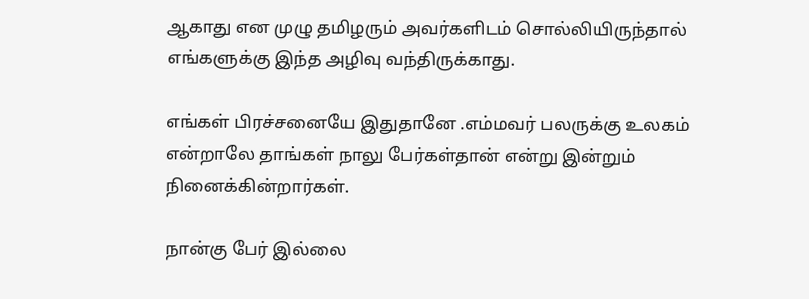ஆகாது என முழு தமிழரும் அவர்களிடம் சொல்லியிருந்தால்  எங்களுக்கு இந்த அழிவு வந்திருக்காது.

எங்கள் பிரச்சனையே இதுதானே .எம்மவர் பலருக்கு உலகம் என்றாலே தாங்கள் நாலு பேர்கள்தான் என்று இன்றும் நினைக்கின்றார்கள்.

நான்கு பேர் இல்லை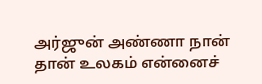அர்ஜுன் அண்ணா நான் தான் உலகம் என்னைச்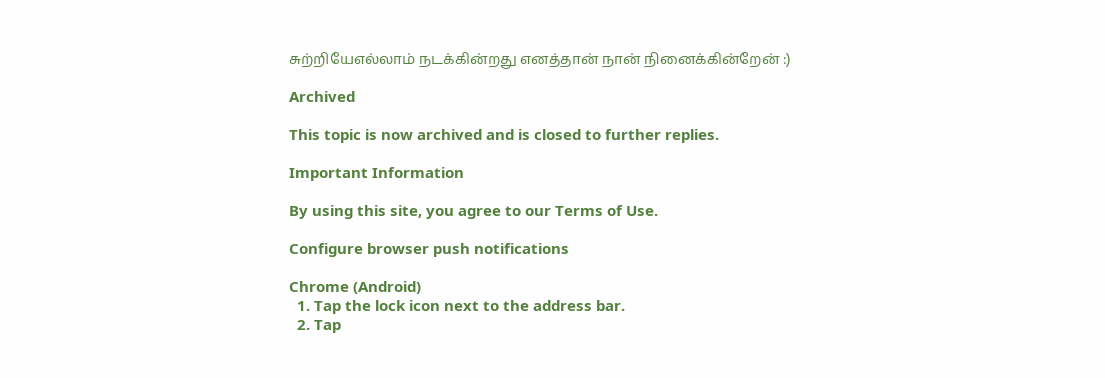சுற்றியேஎல்லாம் நடக்கின்றது எனத்தான் நான் நினைக்கின்றேன் :)

Archived

This topic is now archived and is closed to further replies.

Important Information

By using this site, you agree to our Terms of Use.

Configure browser push notifications

Chrome (Android)
  1. Tap the lock icon next to the address bar.
  2. Tap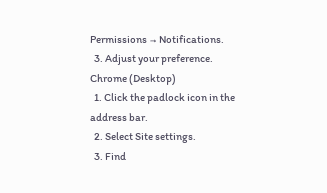Permissions → Notifications.
  3. Adjust your preference.
Chrome (Desktop)
  1. Click the padlock icon in the address bar.
  2. Select Site settings.
  3. Find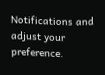Notifications and adjust your preference.